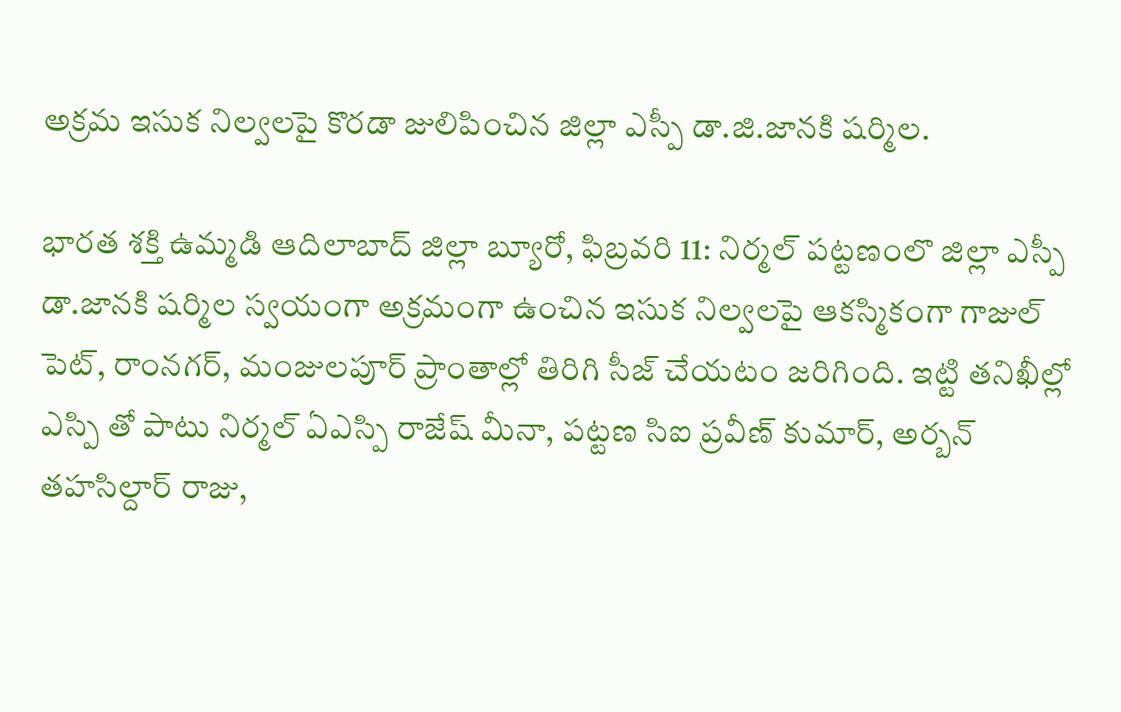అక్రమ ఇసుక నిల్వలపై కొరడా జులిపించిన జిల్లా ఎస్పీ డా.జి.జానకి షర్మిల.

భారత శక్తి ఉమ్మడి ఆదిలాబాద్ జిల్లా బ్యూరో, ఫిబ్రవరి 11: నిర్మల్ పట్టణంలొ జిల్లా ఎస్పీ డా.జానకి షర్మిల స్వయంగా అక్రమంగా ఉంచిన ఇసుక నిల్వలపై ఆకస్మికంగా గాజుల్ పెట్, రాంనగర్, మంజులపూర్ ప్రాంతాల్లో తిరిగి సీజ్ చేయటం జరిగింది. ఇట్టి తనిఖీల్లో ఎస్పి తో పాటు నిర్మల్ ఏఎస్పి రాజేష్ మీనా, పట్టణ సిఐ ప్రవీణ్ కుమార్, అర్బన్ తహసిల్దార్ రాజు,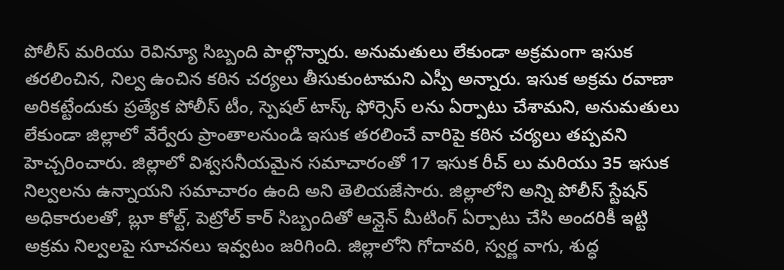పోలీస్ మరియు రెవిన్యూ సిబ్బంది పాల్గొన్నారు. అనుమతులు లేకుండా అక్రమంగా ఇసుక తరలించిన, నిల్వ ఉంచిన కఠిన చర్యలు తీసుకుంటామని ఎస్పీ అన్నారు. ఇసుక అక్రమ రవాణా అరికట్టేందుకు ప్రత్యేక పోలీస్ టీం, స్పెషల్ టాస్క్ ఫోర్సెస్ లను ఏర్పాటు చేశామని, అనుమతులు లేకుండా జిల్లాలో వేర్వేరు ప్రాంతాలనుండి ఇసుక తరలించే వారిపై కఠిన చర్యలు తప్పవని హెచ్చరించారు. జిల్లాలో విశ్వసనీయమైన సమాచారంతో 17 ఇసుక రీచ్ లు మరియు 35 ఇసుక నిల్వలను ఉన్నాయని సమాచారం ఉంది అని తెలియజేసారు. జిల్లాలోని అన్ని పోలీస్ స్టేషన్ అధికారులతో, బ్లూ కోల్ట్, పెట్రోల్ కార్ సిబ్బందితో ఆన్లైన్ మీటింగ్ ఏర్పాటు చేసి అందరికీ ఇట్టి అక్రమ నిల్వలపై సూచనలు ఇవ్వటం జరిగింది. జిల్లాలోని గోదావరి, స్వర్ణ వాగు, శుద్ధ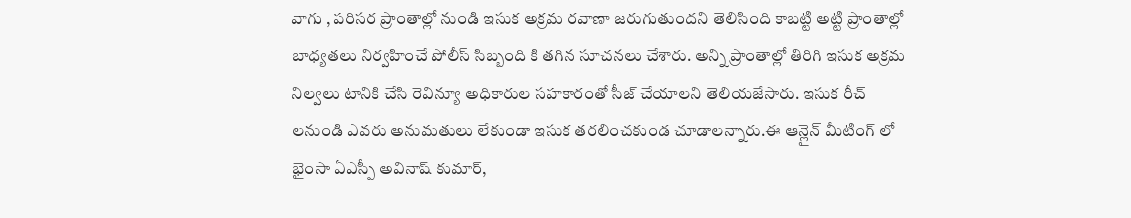వాగు , పరిసర ప్రాంతాల్లో నుండి ఇసుక అక్రమ రవాణా జరుగుతుందని తెలిసింది కాబట్టి అట్టి ప్రాంతాల్లో బాధ్యతలు నిర్వహించే పోలీస్ సిబ్బంది కి తగిన సూచనలు చేశారు. అన్ని ప్రాంతాల్లో తిరిగి ఇసుక అక్రమ నిల్వలు టానికి చేసి రెవిన్యూ అధికారుల సహకారంతో సీజ్ చేయాలని తెలియజేసారు. ఇసుక రీచ్ లనుండి ఎవరు అనుమతులు లేకుండా ఇసుక తరలించకుండ చూడాలన్నారు.ఈ ఆన్లైన్ మీటింగ్ లో భైంసా ఏఎస్పీ అవినాష్ కుమార్,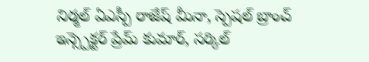నిర్మల్ ఏఎస్పీ రాజేష్ మీనా, స్పెషల్ బ్రాంచ్ ఇన్స్పెక్టర్ ప్రేమ్ కుమార్, సర్కిల్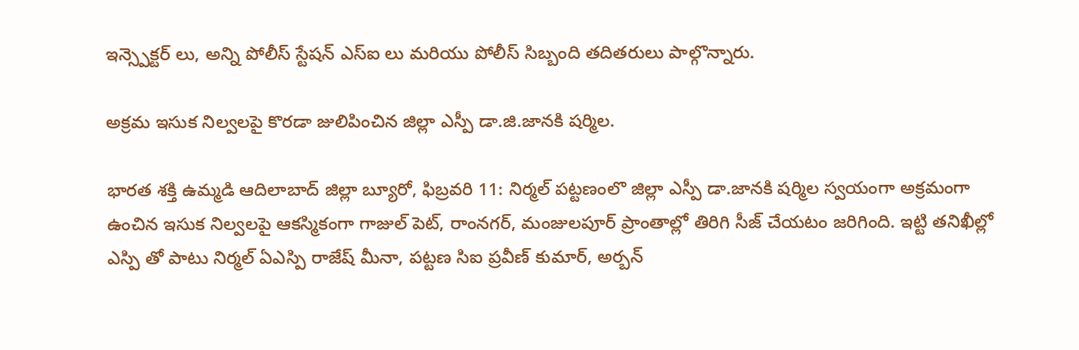ఇన్స్పెక్టర్ లు, అన్ని పోలీస్ స్టేషన్ ఎస్ఐ లు మరియు పోలీస్ సిబ్బంది తదితరులు పాల్గొన్నారు.

అక్రమ ఇసుక నిల్వలపై కొరడా జులిపించిన జిల్లా ఎస్పీ డా.జి.జానకి షర్మిల.

భారత శక్తి ఉమ్మడి ఆదిలాబాద్ జిల్లా బ్యూరో, ఫిబ్రవరి 11: నిర్మల్ పట్టణంలొ జిల్లా ఎస్పీ డా.జానకి షర్మిల స్వయంగా అక్రమంగా ఉంచిన ఇసుక నిల్వలపై ఆకస్మికంగా గాజుల్ పెట్, రాంనగర్, మంజులపూర్ ప్రాంతాల్లో తిరిగి సీజ్ చేయటం జరిగింది. ఇట్టి తనిఖీల్లో ఎస్పి తో పాటు నిర్మల్ ఏఎస్పి రాజేష్ మీనా, పట్టణ సిఐ ప్రవీణ్ కుమార్, అర్బన్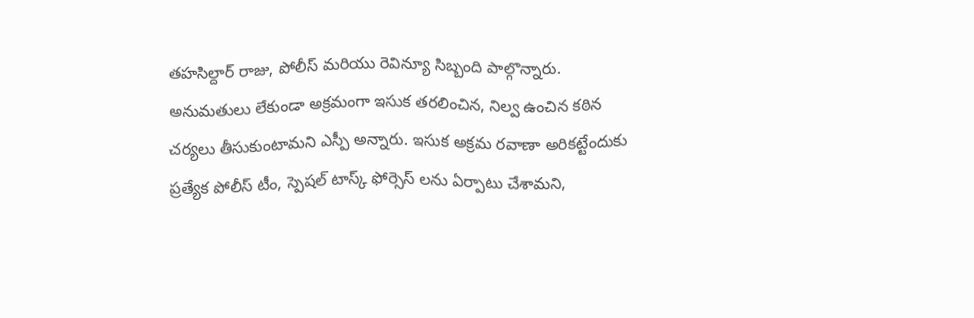తహసిల్దార్ రాజు, పోలీస్ మరియు రెవిన్యూ సిబ్బంది పాల్గొన్నారు.
అనుమతులు లేకుండా అక్రమంగా ఇసుక తరలించిన, నిల్వ ఉంచిన కఠిన చర్యలు తీసుకుంటామని ఎస్పీ అన్నారు. ఇసుక అక్రమ రవాణా అరికట్టేందుకు ప్రత్యేక పోలీస్ టీం, స్పెషల్ టాస్క్ ఫోర్సెస్ లను ఏర్పాటు చేశామని,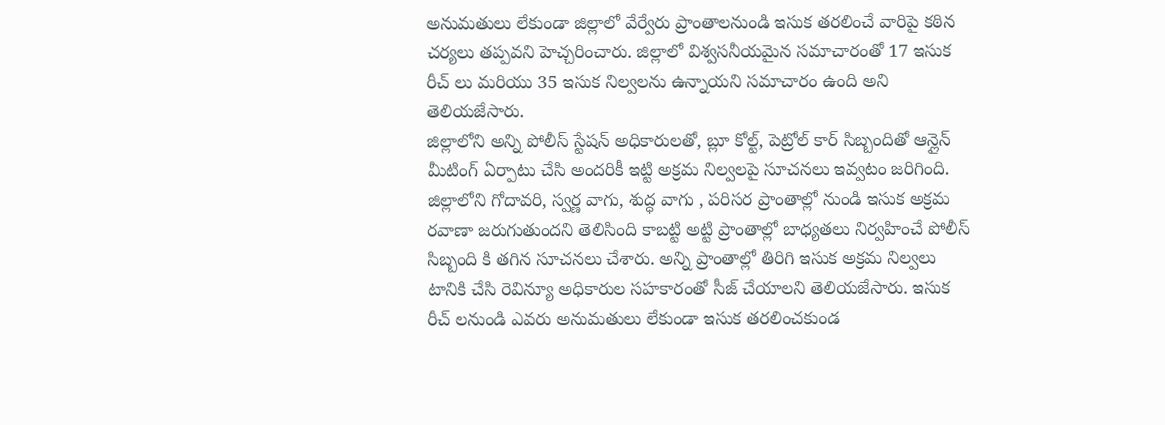అనుమతులు లేకుండా జిల్లాలో వేర్వేరు ప్రాంతాలనుండి ఇసుక తరలించే వారిపై కఠిన చర్యలు తప్పవని హెచ్చరించారు. జిల్లాలో విశ్వసనీయమైన సమాచారంతో 17 ఇసుక రీచ్ లు మరియు 35 ఇసుక నిల్వలను ఉన్నాయని సమాచారం ఉంది అని తెలియజేసారు.
జిల్లాలోని అన్ని పోలీస్ స్టేషన్ అధికారులతో, బ్లూ కోల్ట్, పెట్రోల్ కార్ సిబ్బందితో ఆన్లైన్ మీటింగ్ ఏర్పాటు చేసి అందరికీ ఇట్టి అక్రమ నిల్వలపై సూచనలు ఇవ్వటం జరిగింది. జిల్లాలోని గోదావరి, స్వర్ణ వాగు, శుద్ధ వాగు , పరిసర ప్రాంతాల్లో నుండి ఇసుక అక్రమ రవాణా జరుగుతుందని తెలిసింది కాబట్టి అట్టి ప్రాంతాల్లో బాధ్యతలు నిర్వహించే పోలీస్ సిబ్బంది కి తగిన సూచనలు చేశారు. అన్ని ప్రాంతాల్లో తిరిగి ఇసుక అక్రమ నిల్వలు టానికి చేసి రెవిన్యూ అధికారుల సహకారంతో సీజ్ చేయాలని తెలియజేసారు. ఇసుక రీచ్ లనుండి ఎవరు అనుమతులు లేకుండా ఇసుక తరలించకుండ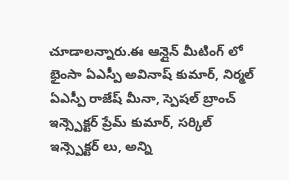చూడాలన్నారు.ఈ ఆన్లైన్ మీటింగ్ లో భైంసా ఏఎస్పీ అవినాష్ కుమార్, నిర్మల్ ఏఎస్పీ రాజేష్ మీనా, స్పెషల్ బ్రాంచ్ ఇన్స్పెక్టర్ ప్రేమ్ కుమార్, సర్కిల్ ఇన్స్పెక్టర్ లు, అన్ని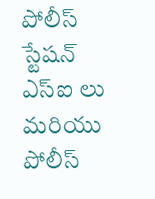పోలీస్ స్టేషన్ ఎస్ఐ లు మరియు పోలీస్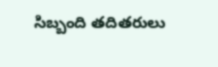సిబ్బంది తదితరులు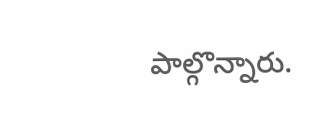పాల్గొన్నారు.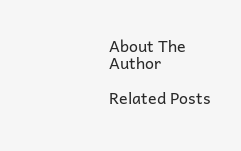About The Author

Related Posts